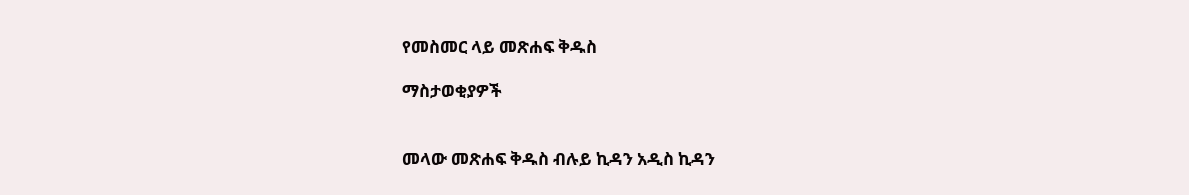የመስመር ላይ መጽሐፍ ቅዱስ

ማስታወቂያዎች


መላው መጽሐፍ ቅዱስ ብሉይ ኪዳን አዲስ ኪዳን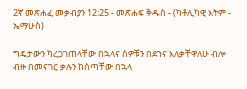2ኛ መጽሐፈ መቃብያን 12:25 - መጽሐፍ ቅዱስ - (ካቶሊካዊ እትም - ኤማሁስ)

ግዴታውን ካረጋገጠላቸው በኋላና ሰዎቹን በደኀና እለቃቸዋለሁ ብሎ ብዙ በመናገር ቃሉን ከሰጣቸው በኋላ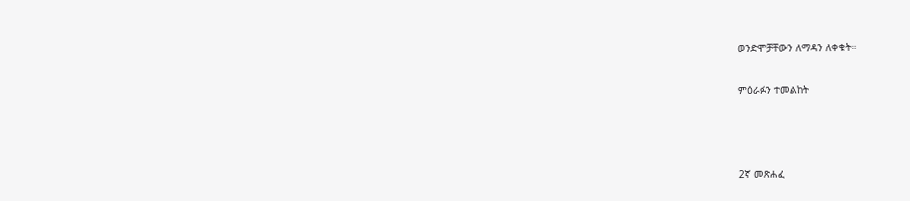ወንድሞቻቸውን ለማዳን ለቀቁት።

ምዕራፉን ተመልከት



2ኛ መጽሐፈ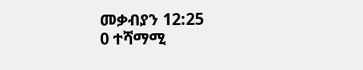መቃብያን 12:25
0 ተሻማሚ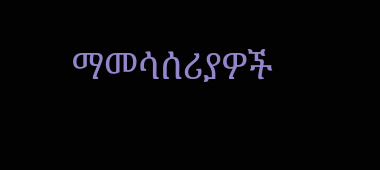ማመሳሰሪያዎች